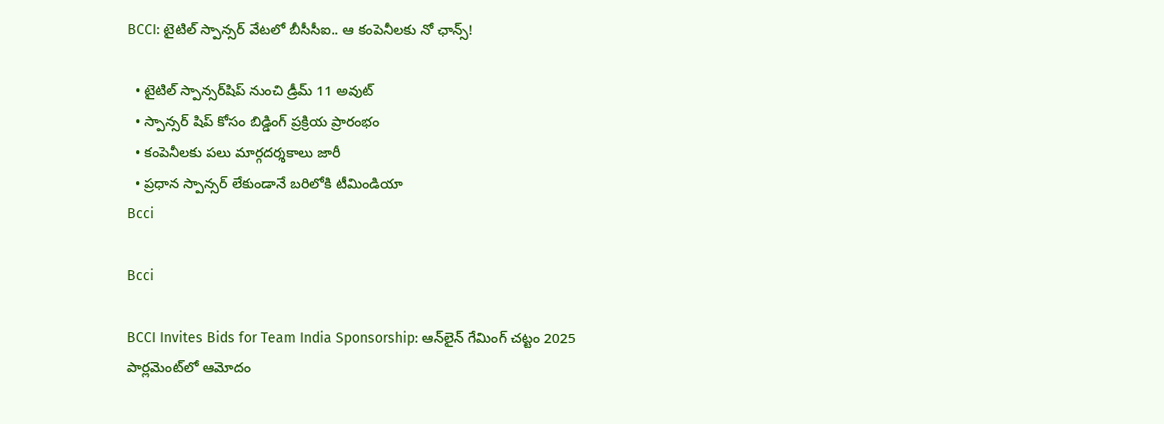BCCI: టైటిల్‌ స్పాన్సర్‌ వేటలో బీసీసీఐ.. ఆ కంపెనీలకు నో ఛాన్స్!

  • టైటిల్‌ స్పాన్సర్‌షిప్‌ నుంచి డ్రీమ్‌ 11 అవుట్
  • స్పాన్సర్‌ షిప్‌ కోసం బిడ్డింగ్‌ ప్రక్రియ ప్రారంభం
  • కంపెనీలకు పలు మార్గదర్శకాలు జారీ
  • ప్రధాన స్పాన్సర్‌ లేకుండానే బరిలోకి టీమిండియా
Bcci

Bcci

BCCI Invites Bids for Team India Sponsorship: ఆన్‌లైన్‌ గేమింగ్‌ చట్టం 2025 పార్లమెంట్‌లో ఆమోదం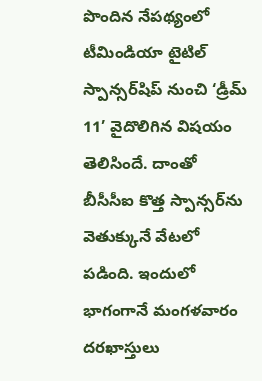పొందిన నేపథ్యంలో టీమిండియా టైటిల్‌ స్పాన్సర్‌షిప్‌ నుంచి ‘డ్రీమ్‌ 11’ వైదొలిగిన విషయం తెలిసిందే. దాంతో బీసీసీఐ కొత్త స్పాన్సర్‌ను వెతుక్కునే వేటలో పడింది. ఇందులో భాగంగానే మంగళవారం దరఖాస్తులు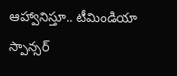ఆహ్వానిస్తూ.. టీమిండియా స్పాన్సర్‌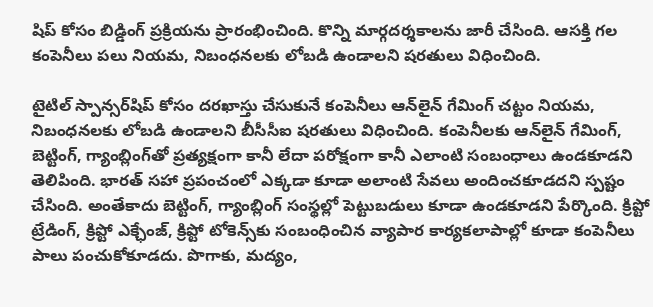షిప్‌ కోసం బిడ్డింగ్‌ ప్రక్రియను ప్రారంభించింది. కొన్ని మార్గదర్శకాలను జారీ చేసింది. ఆసక్తి గల కంపెనీలు పలు నియమ, నిబంధనలకు లోబడి ఉండాలని షరతులు విధించింది.

టైటిల్‌ స్పాన్సర్‌షిప్‌ కోసం దరఖాస్తు చేసుకునే కంపెనీలు ఆన్‌లైన్‌ గేమింగ్‌ చట్టం నియమ, నిబంధనలకు లోబడి ఉండాలని బీసీసీఐ షరతులు విధించింది. కంపెనీలకు ఆన్‌లైన్‌ గేమింగ్, బెట్టింగ్, గ్యాంబ్లింగ్‌తో ప్రత్యక్షంగా కానీ లేదా పరోక్షంగా కానీ ఎలాంటి సంబంధాలు ఉండకూడని తెలిపింది. భారత్‌ సహా ప్రపంచంలో ఎక్కడా కూడా అలాంటి సేవలు అందించకూడదని స్పష్టం చేసింది. అంతేకాదు బెట్టింగ్, గ్యాంబ్లింగ్‌ సంస్థల్లో పెట్టుబడులు కూడా ఉండకూడని పేర్కొంది. క్రిప్టో ట్రేడింగ్, క్రిప్టో ఎక్ఛేంజ్‌, క్రిప్టో టోకెన్స్‌కు సంబంధించిన వ్యాపార కార్యకలాపాల్లో కూడా కంపెనీలు పాలు పంచుకోకూడదు. పొగాకు, మద్యం,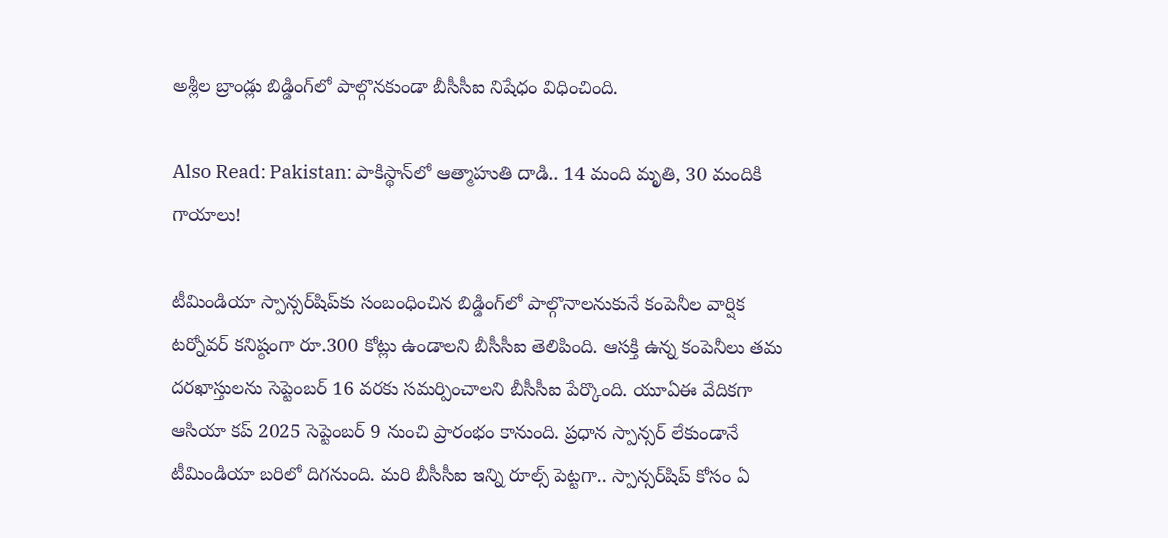అశ్లీల బ్రాండ్లు బిడ్డింగ్‌లో పాల్గొనకుండా బీసీసీఐ నిషేధం విధించింది.

Also Read: Pakistan: పాకిస్థాన్‌లో ఆత్మాహుతి దాడి.. 14 మంది మృతి, 30 మందికి గాయాలు!

టీమిండియా స్పాన్సర్‌షిప్‌కు సంబంధించిన బిడ్డింగ్‌లో పాల్గొనాలనుకునే కంపెనీల వార్షిక టర్నోవర్‌ కనిష్ఠంగా రూ.300 కోట్లు ఉండాలని బీసీసీఐ తెలిపింది. ఆసక్తి ఉన్న కంపెనీలు తమ దరఖాస్తులను సెప్టెంబర్‌ 16 వరకు సమర్పించాలని బీసీసీఐ పేర్కొంది. యూఏఈ వేదికగా ఆసియా కప్‌ 2025 సెప్టెంబర్‌ 9 నుంచి ప్రారంభం కానుంది. ప్రధాన స్పాన్సర్‌ లేకుండానే టీమిండియా బరిలో దిగనుంది. మరి బీసీసీఐ ఇన్ని రూల్స్ పెట్టగా.. స్పాన్సర్‌షిప్‌ కోసం ఏ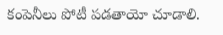కంపెనీలు పోటీ పడతాయో చూడాలి.